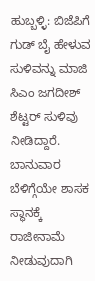ಹುಬ್ಬಳ್ಳಿ: ಬಿಜೆಪಿಗೆ ಗುಡ್ ಬೈ ಹೇಳುವ ಸುಳಿವನ್ನು ಮಾಜಿ ಸಿಎಂ ಜಗದೀಶ್ ಶೆಟ್ಟರ್ ಸುಳಿವು ನೀಡಿದ್ದಾರೆ. ಬಾನುವಾರ ಬೆಳಿಗ್ಗೆಯೇ ಶಾಸಕ ಸ್ಥಾನಕ್ಕೆ ರಾಜೀನಾಮೆ ನೀಡುವುದಾಗಿ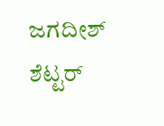ಜಗದೀಶ್ ಶೆಟ್ಟರ್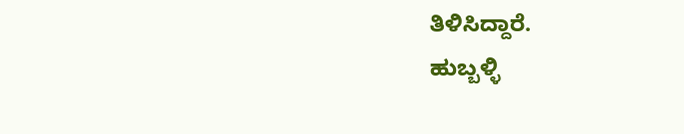ತಿಳಿಸಿದ್ದಾರೆ.
ಹುಬ್ಬಳ್ಳಿ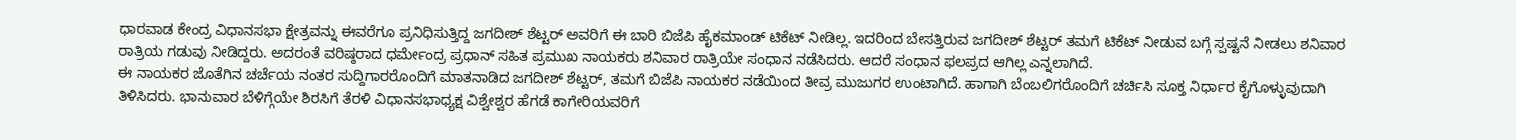ಧಾರವಾಡ ಕೇಂದ್ರ ವಿಧಾನಸಭಾ ಕ್ಷೇತ್ರವನ್ನು ಈವರೆಗೂ ಪ್ರನಿಧಿಸುತ್ತಿದ್ದ ಜಗದೀಶ್ ಶೆಟ್ಟರ್ ಅವರಿಗೆ ಈ ಬಾರಿ ಬಿಜೆಪಿ ಹೈಕಮಾಂಡ್ ಟಿಕೆಟ್ ನೀಡಿಲ್ಲ. ಇದರಿಂದ ಬೇಸತ್ತಿರುವ ಜಗದೀಶ್ ಶೆಟ್ಟರ್ ತಮಗೆ ಟಿಕೆಟ್ ನೀಡುವ ಬಗ್ಗೆ ಸ್ಪಷ್ಟನೆ ನೀಡಲು ಶನಿವಾರ ರಾತ್ರಿಯ ಗಡುವು ನೀಡಿದ್ದರು. ಅದರಂತೆ ವರಿಷ್ಠರಾದ ಧರ್ಮೇಂದ್ರ ಪ್ರಧಾನ್ ಸಹಿತ ಪ್ರಮುಖ ನಾಯಕರು ಶನಿವಾರ ರಾತ್ರಿಯೇ ಸಂಧಾನ ನಡೆಸಿದರು. ಆದರೆ ಸಂಧಾನ ಫಲಪ್ರದ ಆಗಿಲ್ಲ ಎನ್ನಲಾಗಿದೆ.
ಈ ನಾಯಕರ ಜೊತೆಗಿನ ಚರ್ಚೆಯ ನಂತರ ಸುದ್ದಿಗಾರರೊಂದಿಗೆ ಮಾತನಾಡಿದ ಜಗದೀಶ್ ಶೆಟ್ಟರ್, ತಮಗೆ ಬಿಜೆಪಿ ನಾಯಕರ ನಡೆಯಿಂದ ತೀವ್ರ ಮುಜುಗರ ಉಂಟಾಗಿದೆ. ಹಾಗಾಗಿ ಬೆಂಬಲಿಗರೊಂದಿಗೆ ಚರ್ಚಿಸಿ ಸೂಕ್ತ ನಿರ್ಧಾರ ಕೈಗೊಳ್ಳುವುದಾಗಿ ತಿಳಿಸಿದರು. ಭಾನುವಾರ ಬೆಳಿಗ್ಗೆಯೇ ಶಿರಸಿಗೆ ತೆರಳಿ ವಿಧಾನಸಭಾಧ್ಯಕ್ಷ ವಿಶ್ವೇಶ್ವರ ಹೆಗಡೆ ಕಾಗೇರಿಯವರಿಗೆ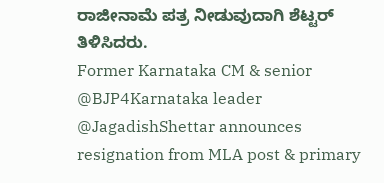ರಾಜೀನಾಮೆ ಪತ್ರ ನೀಡುವುದಾಗಿ ಶೆಟ್ಟರ್ ತಿಳಿಸಿದರು.
Former Karnataka CM & senior @BJP4Karnataka leader @JagadishShettar announces resignation from MLA post & primary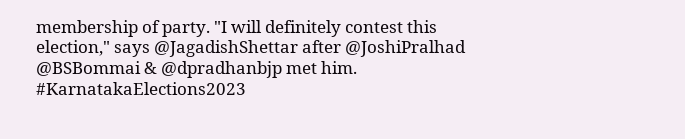membership of party. "I will definitely contest this election," says @JagadishShettar after @JoshiPralhad @BSBommai & @dpradhanbjp met him. #KarnatakaElections2023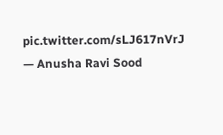pic.twitter.com/sLJ617nVrJ
— Anusha Ravi Sood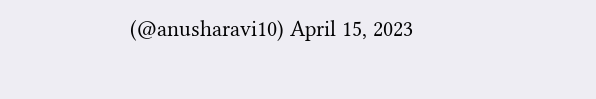(@anusharavi10) April 15, 2023